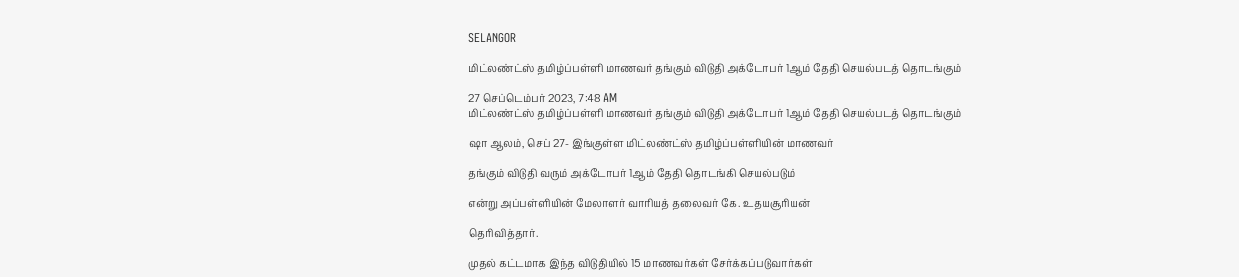SELANGOR

மிட்லண்ட்ஸ் தமிழ்ப்பள்ளி மாணவர் தங்கும் விடுதி அக்டோபர் 1ஆம் தேதி செயல்படத் தொடங்கும்

27 செப்டெம்பர் 2023, 7:48 AM
மிட்லண்ட்ஸ் தமிழ்ப்பள்ளி மாணவர் தங்கும் விடுதி அக்டோபர் 1ஆம் தேதி செயல்படத் தொடங்கும்

ஷா ஆலம், செப் 27- இங்குள்ள மிட்லண்ட்ஸ் தமிழ்ப்பள்ளியின் மாணவர்

தங்கும் விடுதி வரும் அக்டோபர் 1ஆம் தேதி தொடங்கி செயல்படும்

என்று அப்பள்ளியின் மேலாளர் வாரியத் தலைவர் கே. உதயசூரியன்

தெரிவித்தார்.

முதல் கட்டமாக இந்த விடுதியில் 15 மாணவர்கள் சேர்க்கப்படுவார்கள்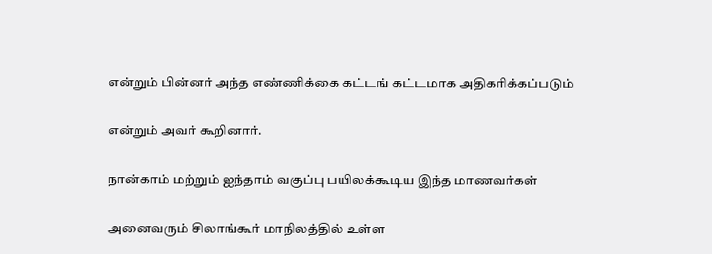என்றும் பின்னர் அந்த எண்ணிக்கை கட்டங் கட்டமாக அதிகரிக்கப்படும்

என்றும் அவர் கூறினார்.

நான்காம் மற்றும் ஐந்தாம் வகுப்பு பயிலக்கூடிய இந்த மாணவர்கள்

அனைவரும் சிலாங்கூர் மாநிலத்தில் உள்ள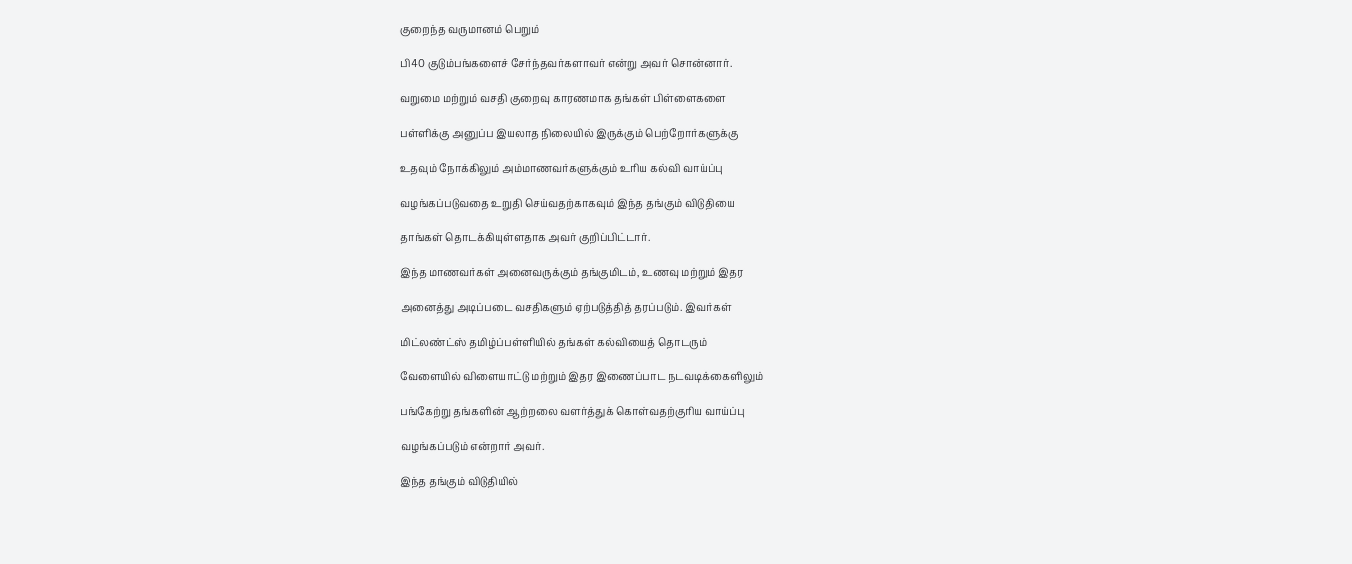குறைந்த வருமானம் பெறும்

பி40 குடும்பங்களைச் சேர்ந்தவர்களாவர் என்று அவர் சொன்னார்.

வறுமை மற்றும் வசதி குறைவு காரணமாக தங்கள் பிள்ளைகளை

பள்ளிக்கு அனுப்ப இயலாத நிலையில் இருக்கும் பெற்றோர்களுக்கு

உதவும் நோக்கிலும் அம்மாணவர்களுக்கும் உரிய கல்வி வாய்ப்பு

வழங்கப்படுவதை உறுதி செய்வதற்காகவும் இந்த தங்கும் விடுதியை

தாங்கள் தொடக்கியுள்ளதாக அவர் குறிப்பிட்டார்.

இந்த மாணவர்கள் அனைவருக்கும் தங்குமிடம், உணவு மற்றும் இதர

அனைத்து அடிப்படை வசதிகளும் ஏற்படுத்தித் தரப்படும். இவர்கள்

மிட்லண்ட்ஸ் தமிழ்ப்பள்ளியில் தங்கள் கல்வியைத் தொடரும்

வேளையில் விளையாட்டு மற்றும் இதர இணைப்பாட நடவடிக்கைளிலும்

பங்கேற்று தங்களின் ஆற்றலை வளர்த்துக் கொள்வதற்குரிய வாய்ப்பு

வழங்கப்படும் என்றார் அவர்.

இந்த தங்கும் விடுதியில்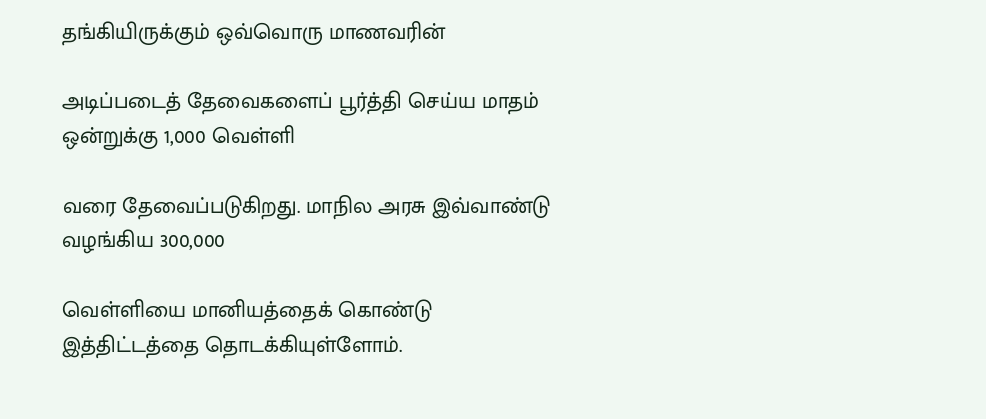தங்கியிருக்கும் ஒவ்வொரு மாணவரின்

அடிப்படைத் தேவைகளைப் பூர்த்தி செய்ய மாதம் ஒன்றுக்கு 1,000 வெள்ளி

வரை தேவைப்படுகிறது. மாநில அரசு இவ்வாண்டு வழங்கிய 300,000

வெள்ளியை மானியத்தைக் கொண்டு இத்திட்டத்தை தொடக்கியுள்ளோம்.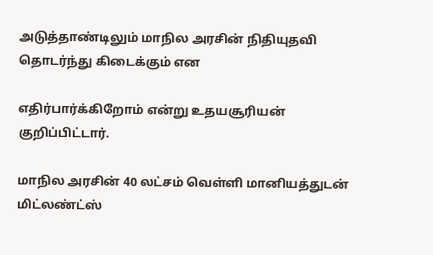அடுத்தாண்டிலும் மாநில அரசின் நிதியுதவி தொடர்ந்து கிடைக்கும் என

எதிர்பார்க்கிறோம் என்று உதயசூரியன் குறிப்பிட்டார்.

மாநில அரசின் 40 லட்சம் வெள்ளி மானியத்துடன் மிட்லண்ட்ஸ்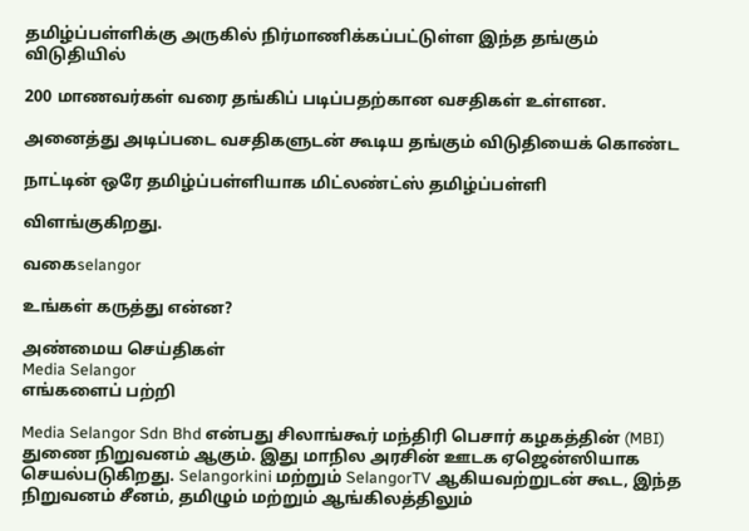தமிழ்ப்பள்ளிக்கு அருகில் நிர்மாணிக்கப்பட்டுள்ள இந்த தங்கும் விடுதியில்

200 மாணவர்கள் வரை தங்கிப் படிப்பதற்கான வசதிகள் உள்ளன.

அனைத்து அடிப்படை வசதிகளுடன் கூடிய தங்கும் விடுதியைக் கொண்ட

நாட்டின் ஒரே தமிழ்ப்பள்ளியாக மிட்லண்ட்ஸ் தமிழ்ப்பள்ளி

விளங்குகிறது.

வகைselangor

உங்கள் கருத்து என்ன?

அண்மைய செய்திகள்
Media Selangor
எங்களைப் பற்றி

Media Selangor Sdn Bhd என்பது சிலாங்கூர் மந்திரி பெசார் கழகத்தின் (MBI) துணை நிறுவனம் ஆகும். இது மாநில அரசின் ஊடக ஏஜென்ஸியாக செயல்படுகிறது. Selangorkini மற்றும் SelangorTV ஆகியவற்றுடன் கூட, இந்த நிறுவனம் சீனம், தமிழும் மற்றும் ஆங்கிலத்திலும்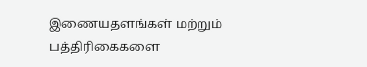இணையதளங்கள் மற்றும் பத்திரிகைகளை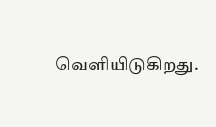வெளியிடுகிறது.